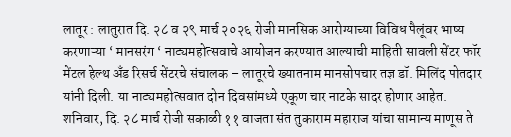लातूर : लातुरात दि. २८ व २९ मार्च २०२६ रोजी मानसिक आरोग्याच्या विविध पैलूंवर भाष्य करणाऱ्या ‘ मानसरंग ‘ नाट्यमहोत्सवाचे आयोजन करण्यात आल्याची माहिती सावली सेंटर फॉर मेंटल हेल्थ अँड रिसर्च सेंटरचे संचालक – लातूरचे ख्यातनाम मानसोपचार तज्ञ डॉ. मिलिंद पोतदार यांनी दिली. या नाट्यमहोत्सवात दोन दिवसांमध्ये एकूण चार नाटके सादर होणार आहेत.
शनिवार, दि. २८ मार्च रोजी सकाळी ११ वाजता संत तुकाराम महाराज यांचा सामान्य माणूस ते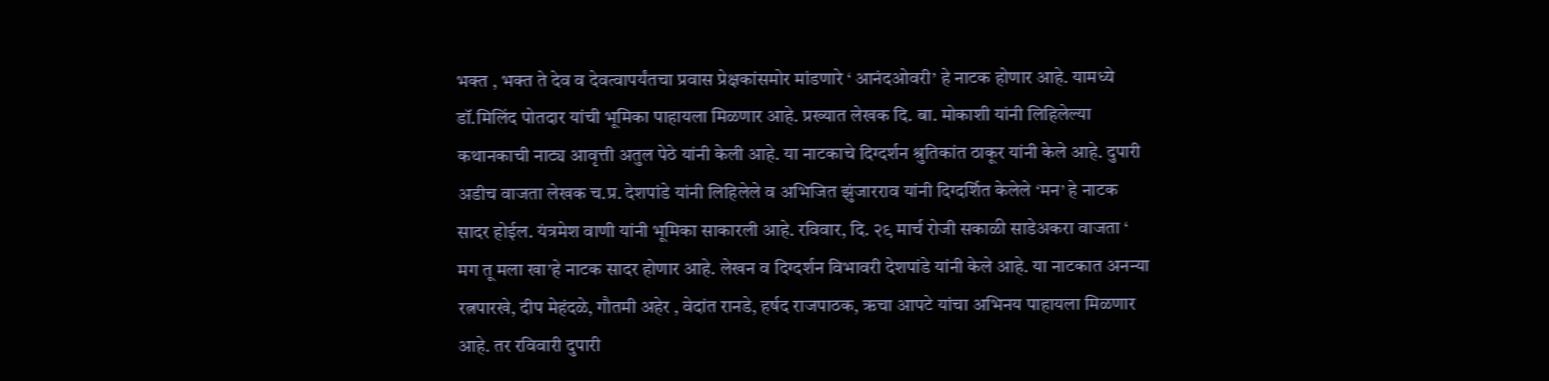भक्त , भक्त ते देव व देवत्वापर्यंतचा प्रवास प्रेक्षकांसमोर मांडणारे ‘ आनंदओवरी’ हे नाटक होणार आहे. यामध्ये डॉ.मिलिंद पोतदार यांची भूमिका पाहायला मिळणार आहे. प्रख्यात लेखक दि. बा. मोकाशी यांनी लिहिलेल्या कथानकाची नाट्य आवृत्ती अतुल पेठे यांनी केली आहे. या नाटकाचे दिग्दर्शन श्रुतिकांत ठाकूर यांनी केले आहे. दुपारी अडीच वाजता लेखक च.प्र. देशपांडे यांनी लिहिलेले व अभिजित झुंजारराव यांनी दिग्दर्शित केलेले ‘मन’ हे नाटक सादर होईल. यंत्रमेश वाणी यांनी भूमिका साकारली आहे. रविवार, दि. २९ मार्च रोजी सकाळी साडेअकरा वाजता ‘ मग तू मला खा’हे नाटक सादर होणार आहे. लेखन व दिग्दर्शन विभावरी देशपांडे यांनी केले आहे. या नाटकात अनन्या रत्नपारखे, दीप मेहंदळे, गौतमी अहेर , वेदांत रानडे, हर्षद राजपाठक, ऋचा आपटे यांचा अभिनय पाहायला मिळणार आहे. तर रविवारी दुपारी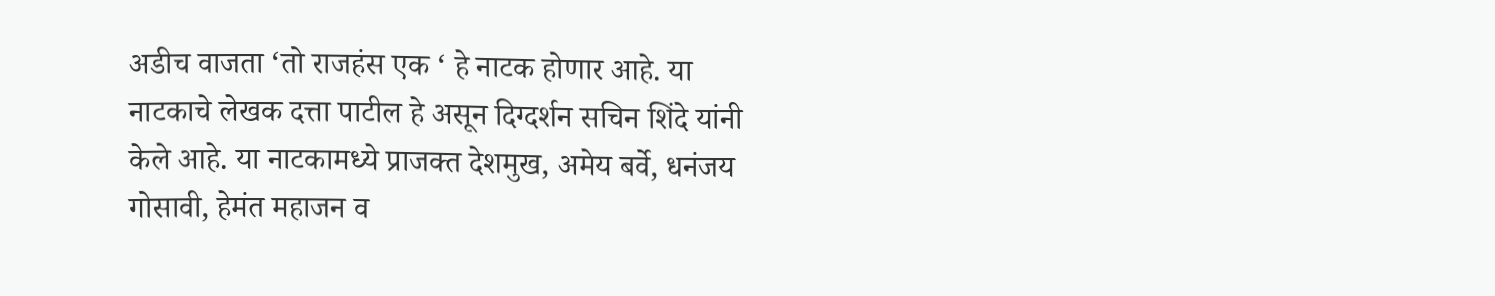अडीच वाजता ‘तो राजहंस एक ‘ हे नाटक होणार आहे. या नाटकाचे लेखक दत्ता पाटील हे असून दिग्दर्शन सचिन शिंदे यांनी केले आहे. या नाटकामध्ये प्राजक्त देशमुख, अमेय बर्वे, धनंजय गोसावी, हेमंत महाजन व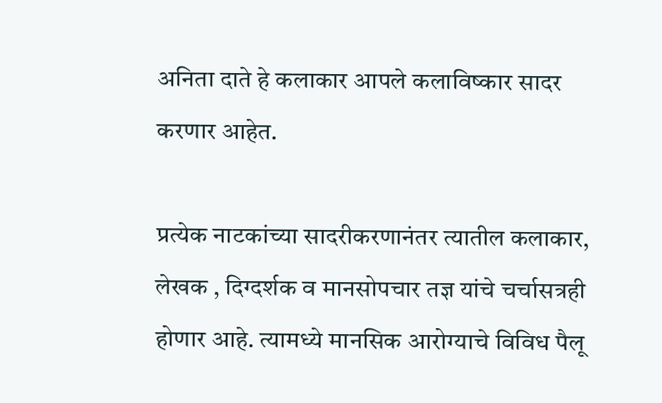अनिता दाते हे कलाकार आपले कलाविष्कार सादर करणार आहेत.

प्रत्येक नाटकांच्या सादरीकरणानंतर त्यातील कलाकार, लेखक , दिग्दर्शक व मानसोपचार तज्ञ यांचे चर्चासत्रही होणार आहे. त्यामध्ये मानसिक आरोग्याचे विविध पैलू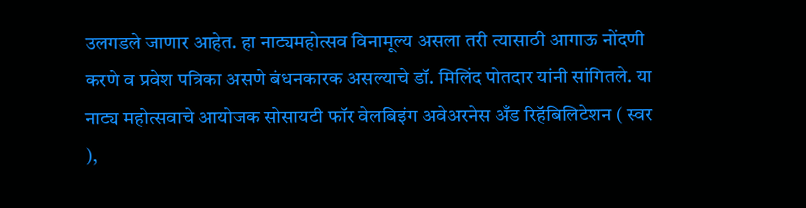उलगडले जाणार आहेत. हा नाट्यमहोत्सव विनामूल्य असला तरी त्यासाठी आगाऊ नोंदणी करणे व प्रवेश पत्रिका असणे बंधनकारक असल्याचे डॉ. मिलिंद पोतदार यांनी सांगितले. या नाट्य महोत्सवाचे आयोजक सोसायटी फॉर वेलबिइंग अवेअरनेस अँड रिहॅबिलिटेशन ( स्वर ),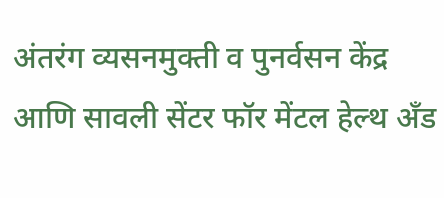अंतरंग व्यसनमुक्ती व पुनर्वसन केंद्र आणि सावली सेंटर फॉर मेंटल हेल्थ अँड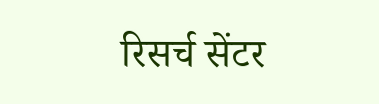रिसर्च सेंटर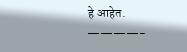हे आहेत.
————-